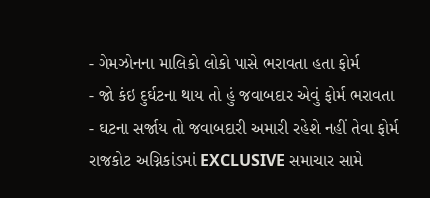- ગેમઝોનના માલિકો લોકો પાસે ભરાવતા હતા ફોર્મ
- જો કંઇ દુર્ઘટના થાય તો હું જવાબદાર એવું ફોર્મ ભરાવતા
- ઘટના સર્જાય તો જવાબદારી અમારી રહેશે નહીં તેવા ફોર્મ
રાજકોટ અગ્નિકાંડમાં EXCLUSIVE સમાચાર સામે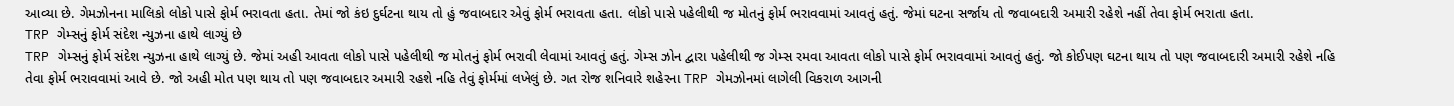આવ્યા છે. ગેમઝોનના માલિકો લોકો પાસે ફોર્મ ભરાવતા હતા. તેમાં જો કંઇ દુર્ઘટના થાય તો હું જવાબદાર એવું ફોર્મ ભરાવતા હતા. લોકો પાસે પહેલીથી જ મોતનું ફોર્મ ભરાવવામાં આવતું હતું. જેમાં ઘટના સર્જાય તો જવાબદારી અમારી રહેશે નહીં તેવા ફોર્મ ભરાતા હતા.
TRP ગેમ્સનું ફોર્મ સંદેશ ન્યુઝના હાથે લાગ્યું છે
TRP ગેમ્સનું ફોર્મ સંદેશ ન્યુઝના હાથે લાગ્યું છે. જેમાં અહી આવતા લોકો પાસે પહેલીથી જ મોતનું ફોર્મ ભરાવી લેવામાં આવતું હતું. ગેમ્સ ઝોન દ્વારા પહેલીથી જ ગેમ્સ રમવા આવતા લોકો પાસે ફોર્મ ભરાવવામાં આવતું હતું. જો કોઈપણ ઘટના થાય તો પણ જવાબદારી અમારી રહેશે નહિ તેવા ફોર્મ ભરાવવામાં આવે છે. જો અહી મોત પણ થાય તો પણ જવાબદાર અમારી રહશે નહિ તેવું ફોર્મમાં લખેલું છે. ગત રોજ શનિવારે શહેરના TRP ગેમઝોનમાં લાગેલી વિકરાળ આગની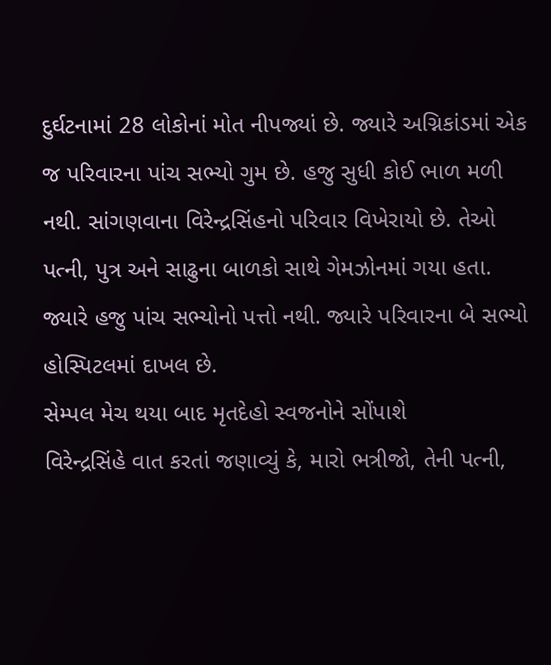દુર્ઘટનામાં 28 લોકોનાં મોત નીપજ્યાં છે. જ્યારે અગ્નિકાંડમાં એક જ પરિવારના પાંચ સભ્યો ગુમ છે. હજુ સુધી કોઈ ભાળ મળી નથી. સાંગણવાના વિરેન્દ્રસિંહનો પરિવાર વિખેરાયો છે. તેઓ પત્ની, પુત્ર અને સાઢુના બાળકો સાથે ગેમઝોનમાં ગયા હતા. જ્યારે હજુ પાંચ સભ્યોનો પત્તો નથી. જ્યારે પરિવારના બે સભ્યો હોસ્પિટલમાં દાખલ છે.
સેમ્પલ મેચ થયા બાદ મૃતદેહો સ્વજનોને સોંપાશે
વિરેન્દ્રસિંહે વાત કરતાં જણાવ્યું કે, મારો ભત્રીજો, તેની પત્ની,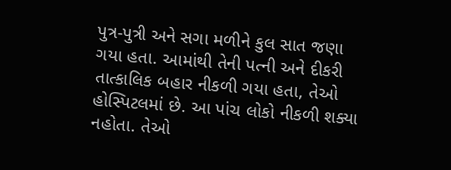પુત્ર-પુત્રી અને સગા મળીને કુલ સાત જણા ગયા હતા. આમાંથી તેની પત્ની અને દીકરી તાત્કાલિક બહાર નીકળી ગયા હતા, તેઓ હોસ્પિટલમાં છે. આ પાંચ લોકો નીકળી શક્યા નહોતા. તેઓ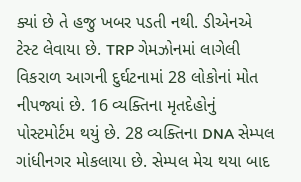ક્યાં છે તે હજુ ખબર પડતી નથી. ડીએનએ ટેસ્ટ લેવાયા છે. TRP ગેમઝોનમાં લાગેલી વિકરાળ આગની દુર્ઘટનામાં 28 લોકોનાં મોત નીપજ્યાં છે. 16 વ્યક્તિના મૃતદેહોનું પોસ્ટમોર્ટમ થયું છે. 28 વ્યક્તિના DNA સેમ્પલ ગાંધીનગર મોકલાયા છે. સેમ્પલ મેચ થયા બાદ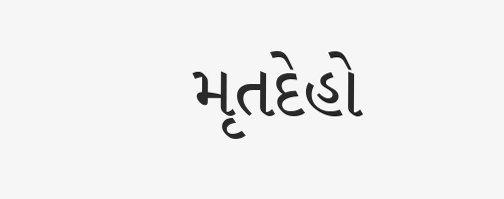મૃતદેહો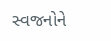સ્વજનોને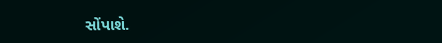સોંપાશે.